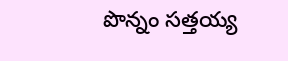పొన్నం సత్తయ్య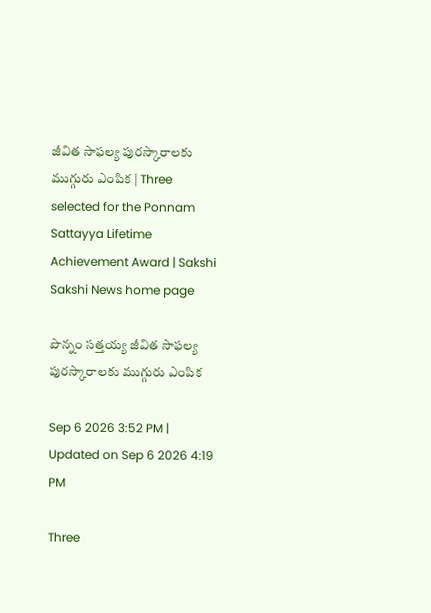జీవిత సాఫల్య పురస్కారాలకు ముగ్గురు ఎంపిక | Three selected for the Ponnam Sattayya Lifetime Achievement Award | Sakshi
Sakshi News home page

పొన్నం సత్తయ్య జీవిత సాఫల్య పురస్కారాలకు ముగ్గురు ఎంపిక

Sep 6 2026 3:52 PM | Updated on Sep 6 2026 4:19 PM

Three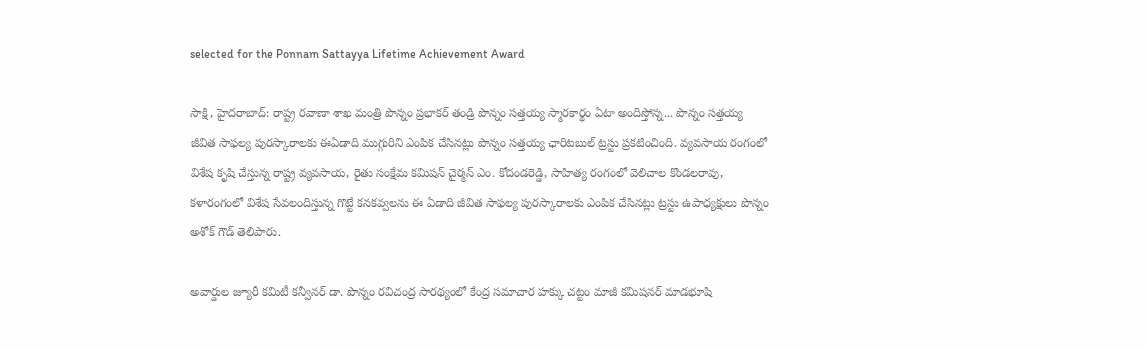selected for the Ponnam Sattayya Lifetime Achievement Award

సాక్షి, హైదరాబాద్‌: రాష్ట్ర రవాణా శాఖ మంత్రి పొన్నం ప్రభాకర్ తండ్రి పొన్నం సత్తయ్య స్మారకార్థం ఏటా అందిస్తోన్న... పొన్నం సత్తయ్య జీవిత సాఫల్య పురస్కారాలకు ఈఏడాది ముగ్గురిని ఎంపిక చేసినట్లు పొన్నం సత్తయ్య ఛారిటబుల్ ట్రస్టు ప్రకటించింది. వ్యవసాయ రంగంలో విశేష కృషి చేస్తున్న రాష్ట్ర వ్యవసాయ, రైతు సంక్షేమ కమిషన్ చైర్మన్ ఎం. కోదండరెడ్డి, సాహిత్య రంగంలో వెలిచాల కొండలరావు, కళారంగంలో విశేష సేవలందిస్తున్న గొట్టే కనకవ్వలను ఈ ఏడాది జీవిత సాఫల్య పురస్కారాలకు ఎంపిక చేసినట్లు ట్రస్టు ఉపాధ్యక్షులు పొన్నం అశోక్ గౌడ్ తెలిపారు.

అవార్డుల జ్యూరీ కమిటీ కన్వీనర్ డా. పొన్నం రవిచంద్ర సారథ్యంలో కేంద్ర సమాచార హక్కు చట్టం మాజీ కమిషనర్ మాడభూషి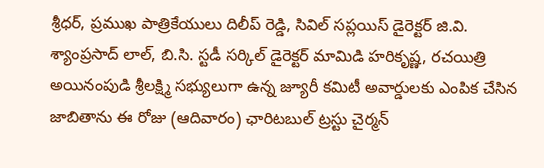శ్రీధర్, ప్రముఖ పాత్రికేయులు దిలీప్ రెడ్డి, సివిల్ సప్లయిస్ డైరెక్టర్ జి.వి. శ్యాంప్రసాద్ లాల్, బి.సి. స్టడీ సర్కిల్ డైరెక్టర్ మామిడి హరికృష్ణ, రచయిత్రి అయినంపుడి శ్రీలక్ష్మి సభ్యులుగా ఉన్న జ్యూరీ కమిటీ అవార్డులకు ఎంపిక చేసిన జాబితాను ఈ రోజు (ఆదివారం) ఛారిటబుల్ ట్రస్టు చైర్మన్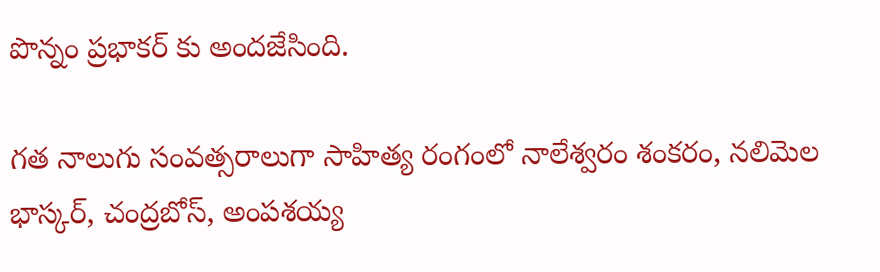పొన్నం ప్రభాకర్ కు అందజేసింది.

గత నాలుగు సంవత్సరాలుగా సాహిత్య రంగంలో నాలేశ్వరం శంకరం, నలిమెల భాస్కర్, చంద్రబోస్, అంపశయ్య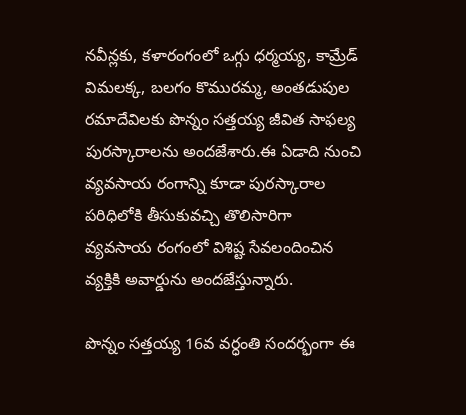నవీన్లకు, కళారంగంలో ఒగ్గు ధర్మయ్య, కామ్రేడ్ విమలక్క, బలగం కొమురమ్మ, అంతడుపుల రమాదేవిలకు పొన్నం సత్తయ్య జీవిత సాఫల్య పురస్కారాలను అందజేశారు.ఈ ఏడాది నుంచి వ్యవసాయ రంగాన్ని కూడా పురస్కారాల పరిధిలోకి తీసుకువచ్చి తొలిసారిగా వ్యవసాయ రంగంలో విశిష్ట సేవలందించిన వ్యక్తికి అవార్డును అందజేస్తున్నారు.

పొన్నం సత్తయ్య 16వ వర్ధంతి సందర్భంగా ఈ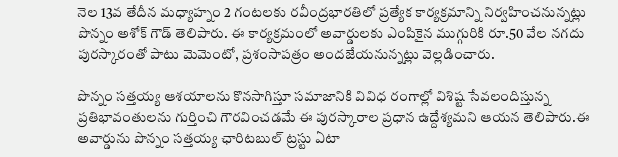నెల 13వ తేదీన మధ్యాహ్నం 2 గంటలకు రవీంద్రభారతిలో ప్రత్యేక కార్యక్రమాన్ని నిర్వహించనున్నట్లు పొన్నం అశోక్ గౌడ్ తెలిపారు. ఈ కార్యక్రమంలో అవార్డులకు ఎంపికైన ముగ్గురికి రూ.50 వేల నగదు పురస్కారంతో పాటు మెమెంటో, ప్రశంసాపత్రం అందజేయనున్నట్లు వెల్లడించారు.

పొన్నం సత్తయ్య ఆశయాలను కొనసాగిస్తూ సమాజానికి వివిధ రంగాల్లో విశిష్ట సేవలందిస్తున్న ప్రతిభావంతులను గుర్తించి గౌరవించడమే ఈ పురస్కారాల ప్రధాన ఉద్దేశ్యమని ఆయన తెలిపారు.ఈ అవార్డును పొన్నం సత్తయ్య ఛారిటబుల్ ట్రస్టు ఏటా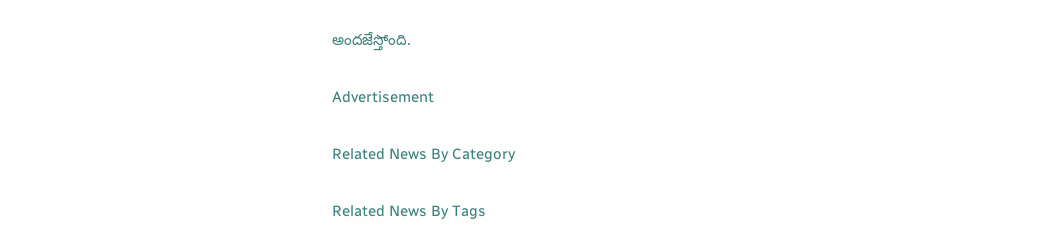అందజేస్తోంది.

Advertisement

Related News By Category

Related News By Tags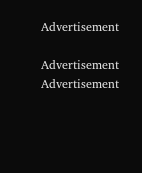Advertisement

Advertisement
Advertisement